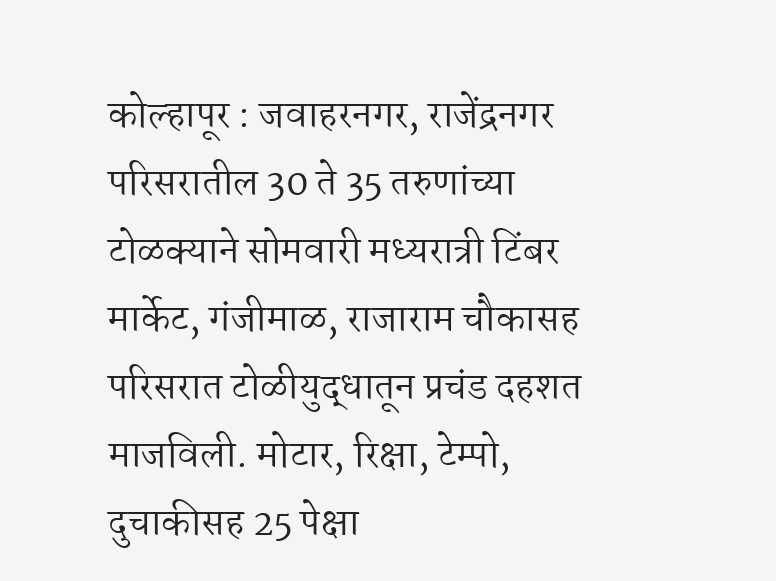कोल्हापूर : जवाहरनगर, राजेंद्रनगर परिसरातील 30 ते 35 तरुणांच्या टोळक्याने सोमवारी मध्यरात्री टिंबर मार्केट, गंजीमाळ, राजाराम चौकासह परिसरात टोळीयुद्धातून प्रचंड दहशत माजविली. मोटार, रिक्षा, टेम्पो, दुचाकीसह 25 पेक्षा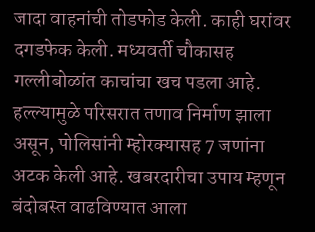जादा वाहनांची तोडफोड केली. काही घरांवर दगडफेक केली. मध्यवर्ती चौकासह गल्लीबोळांत काचांचा खच पडला आहे. हल्ल्यामुळे परिसरात तणाव निर्माण झाला असून, पोलिसांनी म्होरक्यासह 7 जणांना अटक केली आहे. खबरदारीचा उपाय म्हणून बंदोबस्त वाढविण्यात आला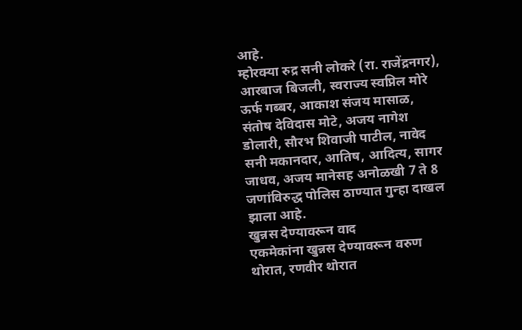आहे.
म्होरक्या रुद्र सनी लोकरे (रा. राजेंद्रनगर), आरबाज बिजली, स्वराज्य स्वप्निल मोरे ऊर्फ गब्बर, आकाश संजय मासाळ, संतोष देविदास मोटे, अजय नागेश डोलारी, सौरभ शिवाजी पाटील, नावेद सनी मकानदार, आतिष, आदित्य, सागर जाधव, अजय मानेसह अनोळखी 7 ते 8 जणांविरुद्ध पोलिस ठाण्यात गुन्हा दाखल झाला आहे.
खुन्नस देण्यावरून वाद
एकमेकांना खुन्नस देण्यावरून वरुण थोरात, रणवीर थोरात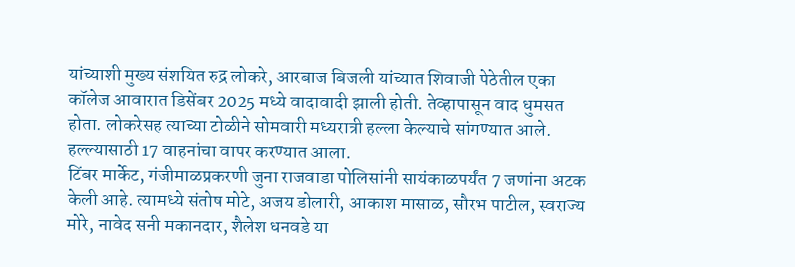यांच्याशी मुख्य संशयित रुद्र लोकरे, आरबाज बिजली यांच्यात शिवाजी पेठेतील एका कॉलेज आवारात डिसेंबर 2025 मध्ये वादावादी झाली होती. तेव्हापासून वाद धुमसत होता. लोकरेसह त्याच्या टोळीने सोमवारी मध्यरात्री हल्ला केल्याचे सांगण्यात आले. हल्ल्यासाठी 17 वाहनांचा वापर करण्यात आला.
टिंबर मार्केट, गंजीमाळप्रकरणी जुना राजवाडा पोलिसांनी सायंकाळपर्यंत 7 जणांना अटक केली आहे. त्यामध्ये संतोष मोटे, अजय डोलारी, आकाश मासाळ, सौरभ पाटील, स्वराज्य मोरे, नावेद सनी मकानदार, शैलेश धनवडे या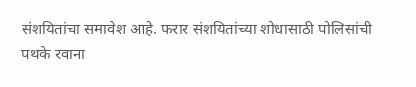संशयितांचा समावेश आहे. फरार संशयितांच्या शोधासाठी पोलिसांची पथके रवाना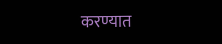करण्यात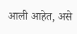आली आहेत, असे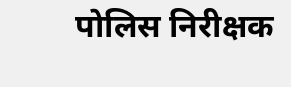पोलिस निरीक्षक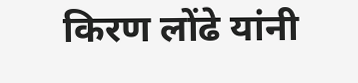किरण लोंढे यांनी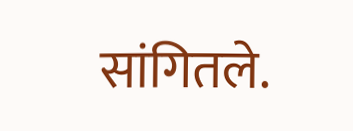सांगितले.